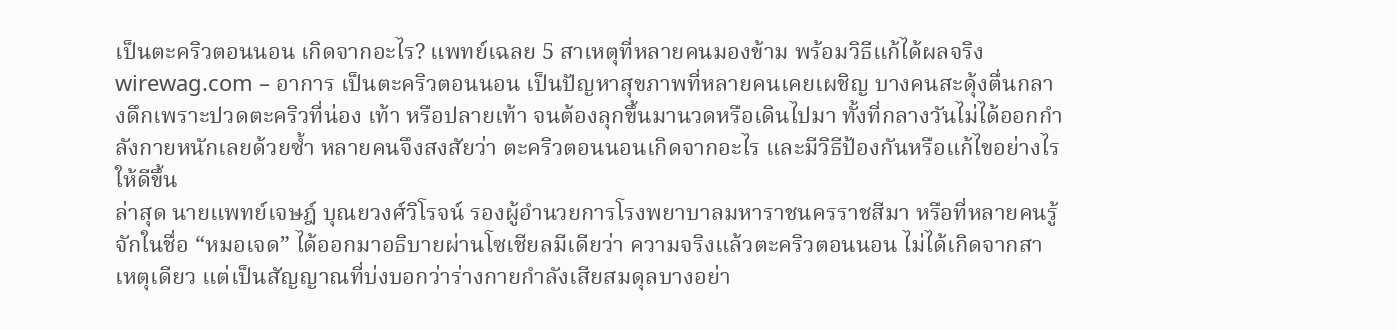เป็นตะคริวตอนนอน เกิดจากอะไร? แพทย์เฉลย 5 สาเหตุที่หลายคนมองข้าม พร้อมวิธีแก้ได้ผลจริง
wirewag.com – อาการ เป็นตะคริวตอนนอน เป็นปัญหาสุขภาพที่หลายคนเคยเผชิญ บางคนสะดุ้งตื่นกลางดึกเพราะปวดตะคริวที่น่อง เท้า หรือปลายเท้า จนต้องลุกขึ้นมานวดหรือเดินไปมา ทั้งที่กลางวันไม่ได้ออกกำลังกายหนักเลยด้วยซ้ำ หลายคนจึงสงสัยว่า ตะคริวตอนนอนเกิดจากอะไร และมีวิธีป้องกันหรือแก้ไขอย่างไรให้ดีขึ้น
ล่าสุด นายแพทย์เจษฎ์ บุณยวงศ์วิโรจน์ รองผู้อำนวยการโรงพยาบาลมหาราชนครราชสีมา หรือที่หลายคนรู้จักในชื่อ “หมอเจด” ได้ออกมาอธิบายผ่านโซเชียลมีเดียว่า ความจริงแล้วตะคริวตอนนอน ไม่ได้เกิดจากสาเหตุเดียว แต่เป็นสัญญาณที่บ่งบอกว่าร่างกายกำลังเสียสมดุลบางอย่า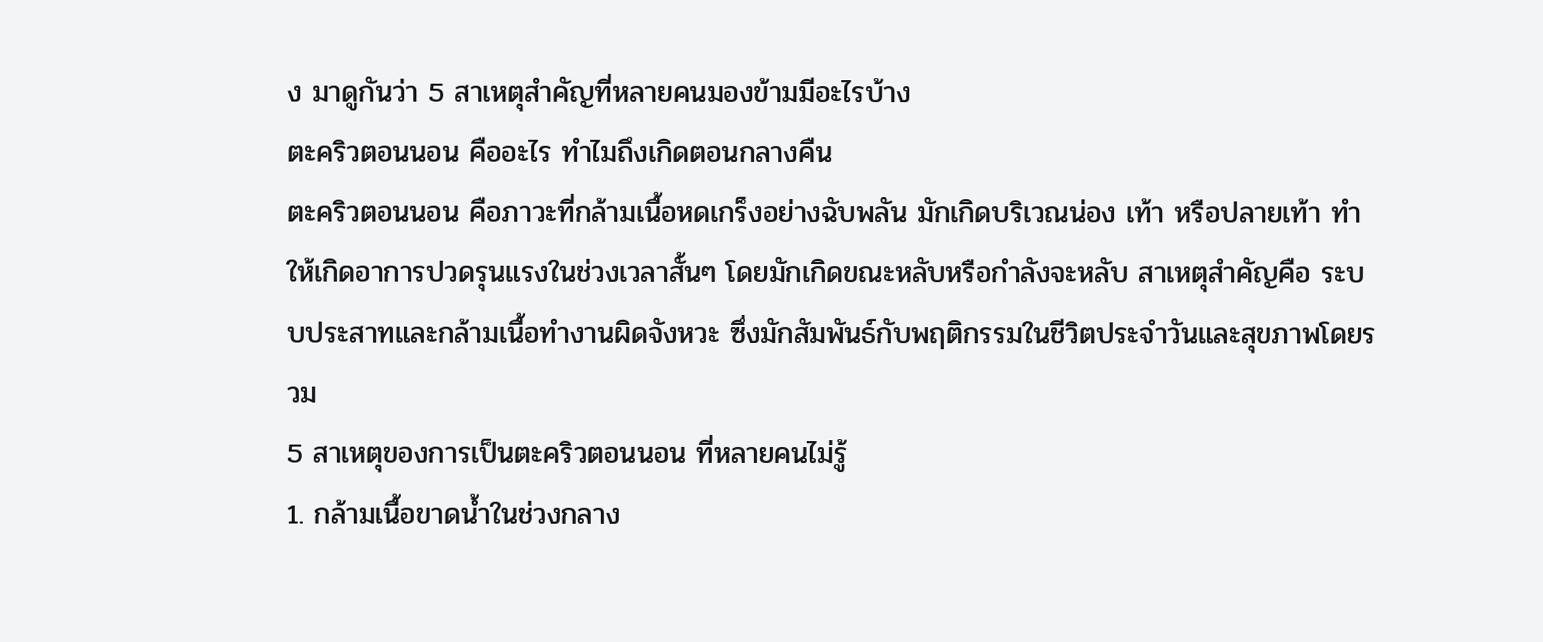ง มาดูกันว่า 5 สาเหตุสำคัญที่หลายคนมองข้ามมีอะไรบ้าง
ตะคริวตอนนอน คืออะไร ทำไมถึงเกิดตอนกลางคืน
ตะคริวตอนนอน คือภาวะที่กล้ามเนื้อหดเกร็งอย่างฉับพลัน มักเกิดบริเวณน่อง เท้า หรือปลายเท้า ทำให้เกิดอาการปวดรุนแรงในช่วงเวลาสั้นๆ โดยมักเกิดขณะหลับหรือกำลังจะหลับ สาเหตุสำคัญคือ ระบบประสาทและกล้ามเนื้อทำงานผิดจังหวะ ซึ่งมักสัมพันธ์กับพฤติกรรมในชีวิตประจำวันและสุขภาพโดยรวม
5 สาเหตุของการเป็นตะคริวตอนนอน ที่หลายคนไม่รู้
1. กล้ามเนื้อขาดน้ำในช่วงกลาง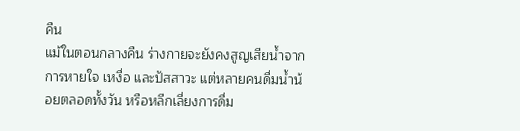คืน
แม้ในตอนกลางคืน ร่างกายจะยังคงสูญเสียน้ำจากการหายใจ เหงื่อ และปัสสาวะ แต่หลายคนดื่มน้ำน้อยตลอดทั้งวัน หรือหลีกเลี่ยงการดื่ม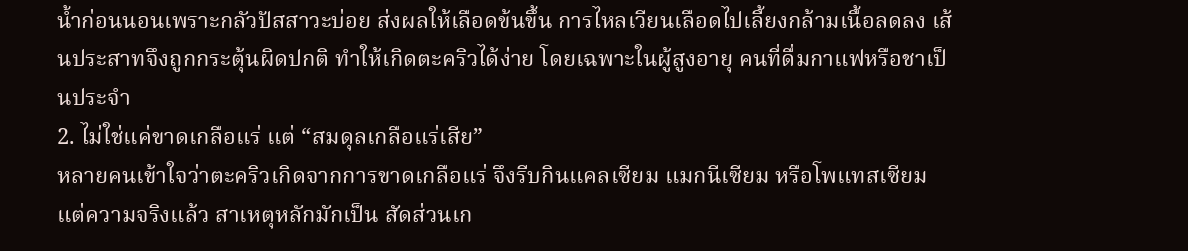น้ำก่อนนอนเพราะกลัวปัสสาวะบ่อย ส่งผลให้เลือดข้นขึ้น การไหลเวียนเลือดไปเลี้ยงกล้ามเนื้อลดลง เส้นประสาทจึงถูกกระตุ้นผิดปกติ ทำให้เกิดตะคริวได้ง่าย โดยเฉพาะในผู้สูงอายุ คนที่ดื่มกาแฟหรือชาเป็นประจำ
2. ไม่ใช่แค่ขาดเกลือแร่ แต่ “สมดุลเกลือแร่เสีย”
หลายคนเข้าใจว่าตะคริวเกิดจากการขาดเกลือแร่ จึงรีบกินแคลเซียม แมกนีเซียม หรือโพแทสเซียม แต่ความจริงแล้ว สาเหตุหลักมักเป็น สัดส่วนเก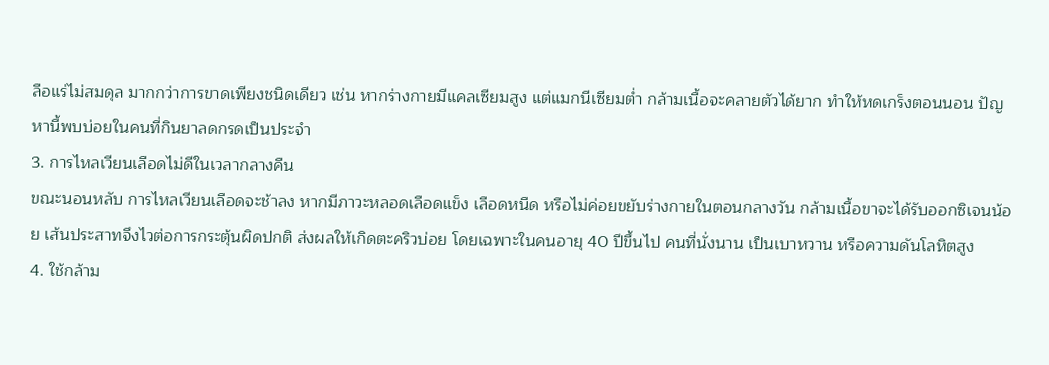ลือแร่ไม่สมดุล มากกว่าการขาดเพียงชนิดเดียว เช่น หากร่างกายมีแคลเซียมสูง แต่แมกนีเซียมต่ำ กล้ามเนื้อจะคลายตัวได้ยาก ทำให้หดเกร็งตอนนอน ปัญหานี้พบบ่อยในคนที่กินยาลดกรดเป็นประจำ
3. การไหลเวียนเลือดไม่ดีในเวลากลางคืน
ขณะนอนหลับ การไหลเวียนเลือดจะช้าลง หากมีภาวะหลอดเลือดแข็ง เลือดหนืด หรือไม่ค่อยขยับร่างกายในตอนกลางวัน กล้ามเนื้อขาจะได้รับออกซิเจนน้อย เส้นประสาทจึงไวต่อการกระตุ้นผิดปกติ ส่งผลให้เกิดตะคริวบ่อย โดยเฉพาะในคนอายุ 40 ปีขึ้นไป คนที่นั่งนาน เป็นเบาหวาน หรือความดันโลหิตสูง
4. ใช้กล้าม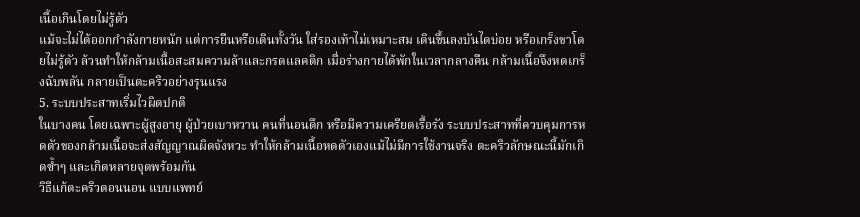เนื้อเกินโดยไม่รู้ตัว
แม้จะไม่ได้ออกกำลังกายหนัก แต่การยืนหรือเดินทั้งวัน ใส่รองเท้าไม่เหมาะสม เดินขึ้นลงบันไดบ่อย หรือเกร็งขาโดยไม่รู้ตัว ล้วนทำให้กล้ามเนื้อสะสมความล้าและกรดแลคติก เมื่อร่างกายได้พักในเวลากลางคืน กล้ามเนื้อจึงหดเกร็งฉับพลัน กลายเป็นตะคริวอย่างรุนแรง
5. ระบบประสาทเริ่มไวผิดปกติ
ในบางคน โดยเฉพาะผู้สูงอายุ ผู้ป่วยเบาหวาน คนที่นอนดึก หรือมีความเครียดเรื้อรัง ระบบประสาทที่ควบคุมการหดตัวของกล้ามเนื้อจะส่งสัญญาณผิดจังหวะ ทำให้กล้ามเนื้อหดตัวเองแม้ไม่มีการใช้งานจริง ตะคริวลักษณะนี้มักเกิดซ้ำๆ และเกิดหลายจุดพร้อมกัน
วิธีแก้ตะคริวตอนนอน แบบแพทย์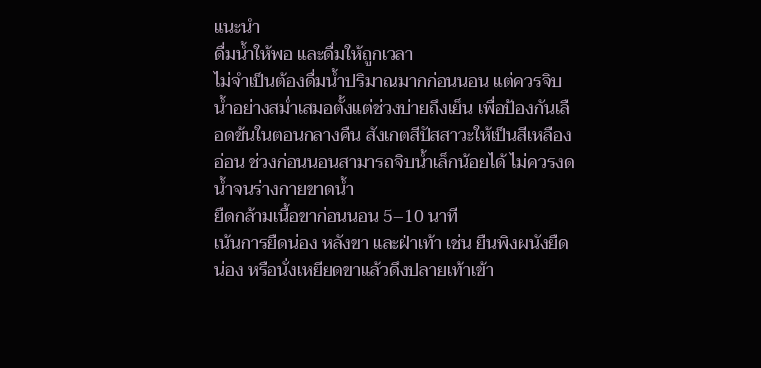แนะนำ
ดื่มน้ำให้พอ และดื่มให้ถูกเวลา
ไม่จำเป็นต้องดื่มน้ำปริมาณมากก่อนนอน แต่ควรจิบน้ำอย่างสม่ำเสมอตั้งแต่ช่วงบ่ายถึงเย็น เพื่อป้องกันเลือดข้นในตอนกลางคืน สังเกตสีปัสสาวะให้เป็นสีเหลืองอ่อน ช่วงก่อนนอนสามารถจิบน้ำเล็กน้อยได้ ไม่ควรงดน้ำจนร่างกายขาดน้ำ
ยืดกล้ามเนื้อขาก่อนนอน 5–10 นาที
เน้นการยืดน่อง หลังขา และฝ่าเท้า เช่น ยืนพิงผนังยืดน่อง หรือนั่งเหยียดขาแล้วดึงปลายเท้าเข้า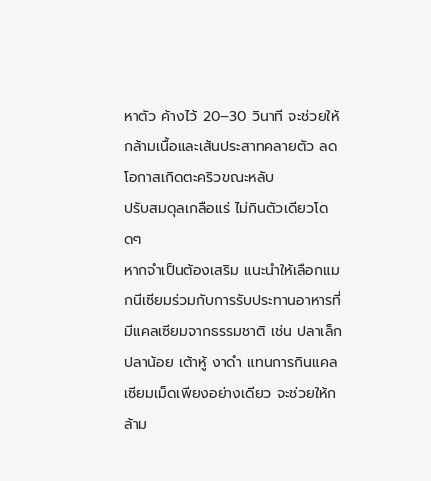หาตัว ค้างไว้ 20–30 วินาที จะช่วยให้กล้ามเนื้อและเส้นประสาทคลายตัว ลดโอกาสเกิดตะคริวขณะหลับ
ปรับสมดุลเกลือแร่ ไม่กินตัวเดียวโดดๆ
หากจำเป็นต้องเสริม แนะนำให้เลือกแมกนีเซียมร่วมกับการรับประทานอาหารที่มีแคลเซียมจากธรรมชาติ เช่น ปลาเล็กปลาน้อย เต้าหู้ งาดำ แทนการกินแคลเซียมเม็ดเพียงอย่างเดียว จะช่วยให้กล้าม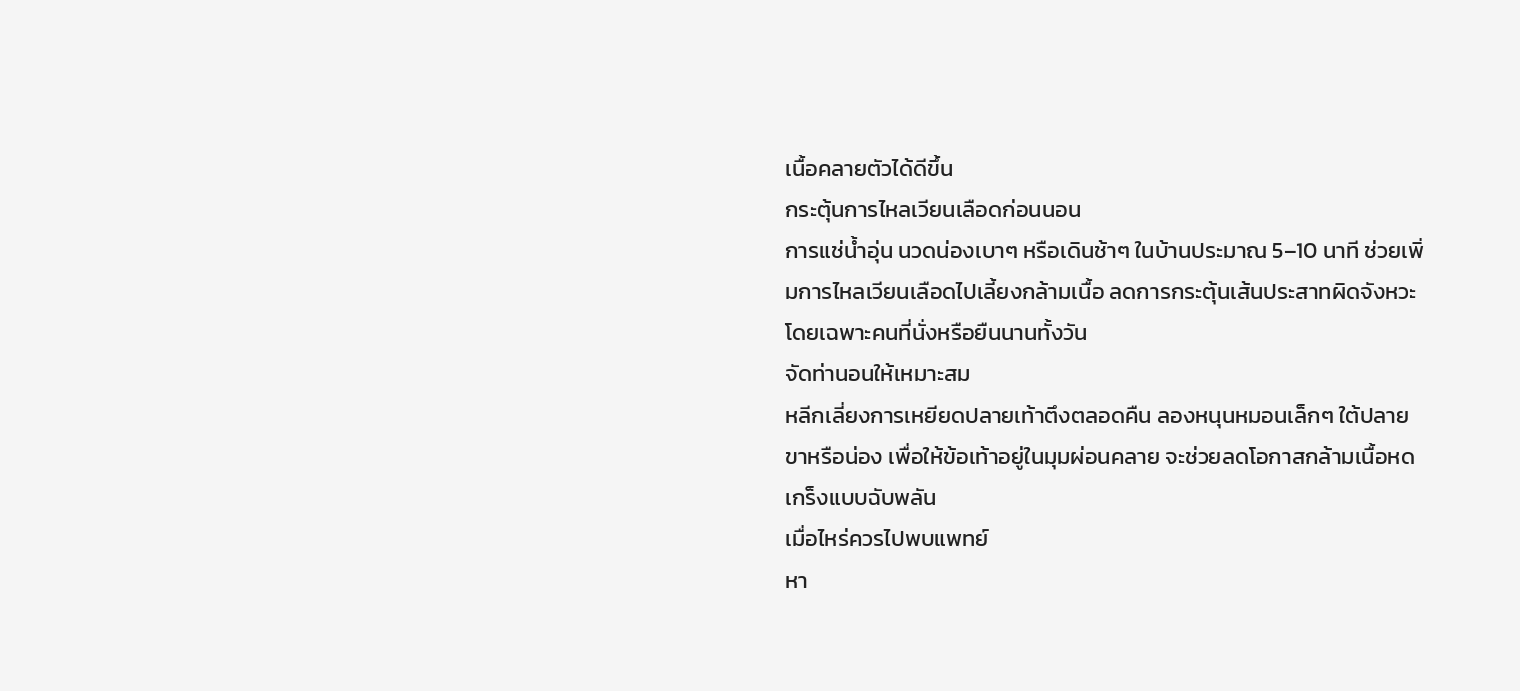เนื้อคลายตัวได้ดีขึ้น
กระตุ้นการไหลเวียนเลือดก่อนนอน
การแช่น้ำอุ่น นวดน่องเบาๆ หรือเดินช้าๆ ในบ้านประมาณ 5–10 นาที ช่วยเพิ่มการไหลเวียนเลือดไปเลี้ยงกล้ามเนื้อ ลดการกระตุ้นเส้นประสาทผิดจังหวะ โดยเฉพาะคนที่นั่งหรือยืนนานทั้งวัน
จัดท่านอนให้เหมาะสม
หลีกเลี่ยงการเหยียดปลายเท้าตึงตลอดคืน ลองหนุนหมอนเล็กๆ ใต้ปลายขาหรือน่อง เพื่อให้ข้อเท้าอยู่ในมุมผ่อนคลาย จะช่วยลดโอกาสกล้ามเนื้อหดเกร็งแบบฉับพลัน
เมื่อไหร่ควรไปพบแพทย์
หา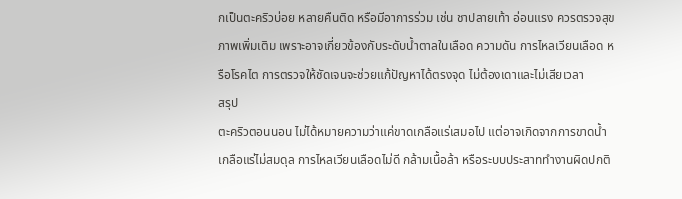กเป็นตะคริวบ่อย หลายคืนติด หรือมีอาการร่วม เช่น ชาปลายเท้า อ่อนแรง ควรตรวจสุขภาพเพิ่มเติม เพราะอาจเกี่ยวข้องกับระดับน้ำตาลในเลือด ความดัน การไหลเวียนเลือด หรือโรคไต การตรวจให้ชัดเจนจะช่วยแก้ปัญหาได้ตรงจุด ไม่ต้องเดาและไม่เสียเวลา
สรุป
ตะคริวตอนนอน ไม่ได้หมายความว่าแค่ขาดเกลือแร่เสมอไป แต่อาจเกิดจากการขาดน้ำ เกลือแร่ไม่สมดุล การไหลเวียนเลือดไม่ดี กล้ามเนื้อล้า หรือระบบประสาททำงานผิดปกติ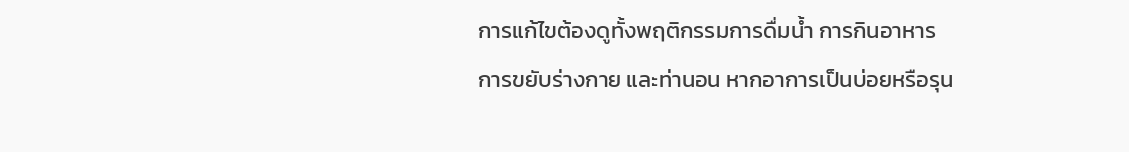การแก้ไขต้องดูทั้งพฤติกรรมการดื่มน้ำ การกินอาหาร การขยับร่างกาย และท่านอน หากอาการเป็นบ่อยหรือรุน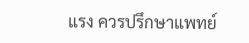แรง ควรปรึกษาแพทย์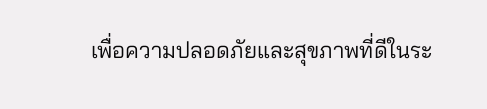เพื่อความปลอดภัยและสุขภาพที่ดีในระ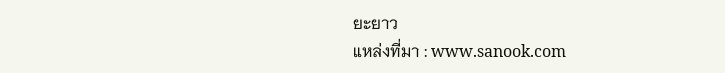ยะยาว
แหล่งที่มา : www.sanook.com